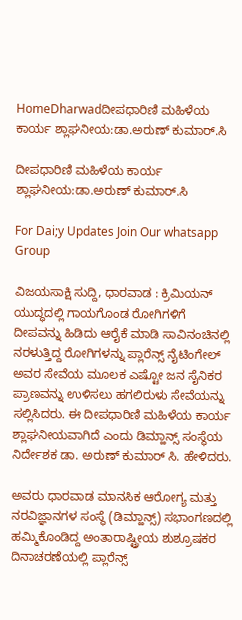HomeDharwadದೀಪಧಾರಿಣಿ ಮಹಿಳೆಯ ಕಾರ್ಯ ಶ್ಲಾಘನೀಯ:ಡಾ.ಅರುಣ್ ಕುಮಾರ್.ಸಿ

ದೀಪಧಾರಿಣಿ ಮಹಿಳೆಯ ಕಾರ್ಯ ಶ್ಲಾಘನೀಯ:ಡಾ.ಅರುಣ್ ಕುಮಾರ್.ಸಿ

For Dai;y Updates Join Our whatsapp Group

ವಿಜಯಸಾಕ್ಷಿ ಸುದ್ದಿ, ಧಾರವಾಡ : ಕ್ರಿಮಿಯನ್ ಯುದ್ಧದಲ್ಲಿ ಗಾಯಗೊಂಡ ರೋಗಿಗಳಿಗೆ ದೀಪವನ್ನು ಹಿಡಿದು ಆರೈಕೆ ಮಾಡಿ ಸಾವಿನಂಚಿನಲ್ಲಿ ನರಳುತ್ತಿದ್ದ ರೋಗಿಗಳನ್ನು ಪ್ಲಾರೆನ್ಸ್ ನೈಟಿಂಗೇಲ್ ಅವರ ಸೇವೆಯ ಮೂಲಕ ಎಷ್ಟೋ ಜನ ಸೈನಿಕರ ಪ್ರಾಣವನ್ನು ಉಳಿಸಲು ಹಗಲಿರುಳು ಸೇವೆಯನ್ನು ಸಲ್ಲಿಸಿದರು. ಈ ದೀಪಧಾರಿಣಿ ಮಹಿಳೆಯ ಕಾರ್ಯ ಶ್ಲಾಘನೀಯವಾಗಿದೆ ಎಂದು ಡಿಮ್ಹಾನ್ಸ್ ಸಂಸ್ಥೆಯ ನಿರ್ದೇಶಕ ಡಾ. ಅರುಣ್ ಕುಮಾರ್ ಸಿ. ಹೇಳಿದರು.

ಅವರು ಧಾರವಾಡ ಮಾನಸಿಕ ಆರೋಗ್ಯ ಮತ್ತು ನರವಿಜ್ಞಾನಗಳ ಸಂಸ್ಥೆ (ಡಿಮ್ಹಾನ್ಸ್) ಸಭಾಂಗಣದಲ್ಲಿ ಹಮ್ಮಿಕೊಂಡಿದ್ದ ಅಂತಾರಾಷ್ಟ್ರೀಯ ಶುಶ್ರೂಷಕರ ದಿನಾಚರಣೆಯಲ್ಲಿ ಪ್ಲಾರೆನ್ಸ್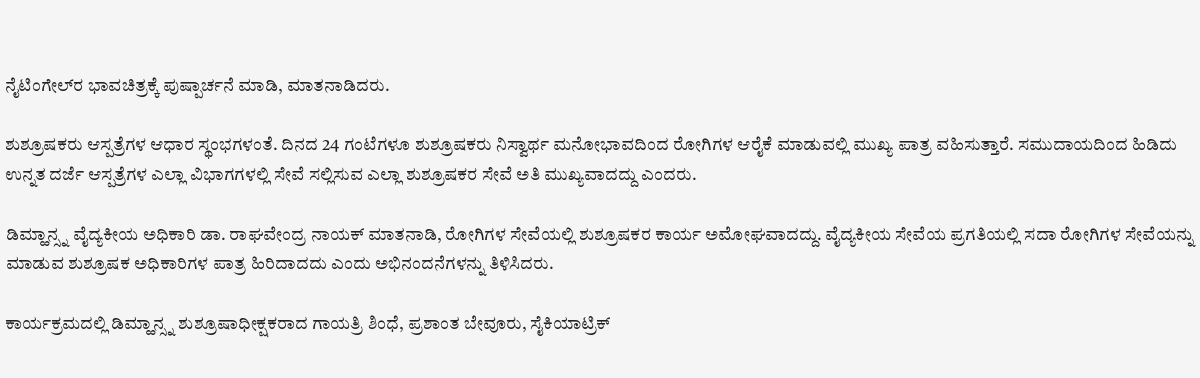ನೈಟಿಂಗೇಲ್‌ರ ಭಾವಚಿತ್ರಕ್ಕೆ ಪುಷ್ಪಾರ್ಚನೆ ಮಾಡಿ, ಮಾತನಾಡಿದರು.

ಶುಶ್ರೂಷಕರು ಆಸ್ಪತ್ರೆಗಳ ಆಧಾರ ಸ್ಥಂಭಗಳಂತೆ. ದಿನದ 24 ಗಂಟೆಗಳೂ ಶುಶ್ರೂಷಕರು ನಿಸ್ವಾರ್ಥ ಮನೋಭಾವದಿಂದ ರೋಗಿಗಳ ಆರೈಕೆ ಮಾಡುವಲ್ಲಿ ಮುಖ್ಯ ಪಾತ್ರ ವಹಿಸುತ್ತಾರೆ. ಸಮುದಾಯದಿಂದ ಹಿಡಿದು ಉನ್ನತ ದರ್ಜೆ ಆಸ್ಪತ್ರೆಗಳ ಎಲ್ಲಾ ವಿಭಾಗಗಳಲ್ಲಿ ಸೇವೆ ಸಲ್ಲಿಸುವ ಎಲ್ಲಾ ಶುಶ್ರೂಷಕರ ಸೇವೆ ಅತಿ ಮುಖ್ಯವಾದದ್ದು ಎಂದರು.

ಡಿಮ್ಹಾನ್ಸ್ನ ವೈದ್ಯಕೀಯ ಅಧಿಕಾರಿ ಡಾ. ರಾಘವೇಂದ್ರ ನಾಯಕ್ ಮಾತನಾಡಿ, ರೋಗಿಗಳ ಸೇವೆಯಲ್ಲಿ ಶುಶ್ರೂಷಕರ ಕಾರ್ಯ ಅಮೋಘವಾದದ್ದು. ವೈದ್ಯಕೀಯ ಸೇವೆಯ ಪ್ರಗತಿಯಲ್ಲಿ ಸದಾ ರೋಗಿಗಳ ಸೇವೆಯನ್ನು ಮಾಡುವ ಶುಶ್ರೂಷಕ ಅಧಿಕಾರಿಗಳ ಪಾತ್ರ ಹಿರಿದಾದದು ಎಂದು ಅಭಿನಂದನೆಗಳನ್ನು ತಿಳಿಸಿದರು.

ಕಾರ್ಯಕ್ರಮದಲ್ಲಿ ಡಿಮ್ಹಾನ್ಸ್ನ ಶುಶ್ರೂಷಾಧೀಕ್ಷಕರಾದ ಗಾಯತ್ರಿ ಶಿಂಧೆ, ಪ್ರಶಾಂತ ಬೇವೂರು, ಸೈಕಿಯಾಟ್ರಿಕ್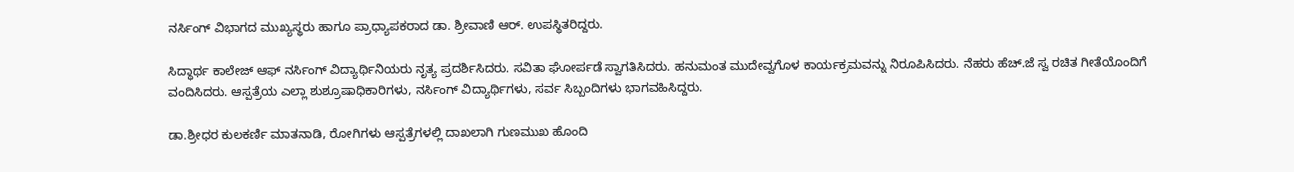ನರ್ಸಿಂಗ್ ವಿಭಾಗದ ಮುಖ್ಯಸ್ಥರು ಹಾಗೂ ಪ್ರಾಧ್ಯಾಪಕರಾದ ಡಾ. ಶ್ರೀವಾಣಿ ಆರ್. ಉಪಸ್ಥಿತರಿದ್ದರು.

ಸಿದ್ಧಾರ್ಥ ಕಾಲೇಜ್ ಆಫ್ ನರ್ಸಿಂಗ್ ವಿದ್ಯಾರ್ಥಿನಿಯರು ನೃತ್ಯ ಪ್ರದರ್ಶಿಸಿದರು. ಸವಿತಾ ಘೋರ್ಪಡೆ ಸ್ವಾಗತಿಸಿದರು. ಹನುಮಂತ ಮುದೇವ್ವಗೊಳ ಕಾರ್ಯಕ್ರಮವನ್ನು ನಿರೂಪಿಸಿದರು. ನೆಹರು ಹೆಚ್.ಜೆ ಸ್ವ ರಚಿತ ಗೀತೆಯೊಂದಿಗೆ ವಂದಿಸಿದರು. ಆಸ್ಪತ್ರೆಯ ಎಲ್ಲಾ ಶುಶ್ರೂಷಾಧಿಕಾರಿಗಳು, ನರ್ಸಿಂಗ್ ವಿದ್ಯಾರ್ಥಿಗಳು, ಸರ್ವ ಸಿಬ್ಬಂದಿಗಳು ಭಾಗವಹಿಸಿದ್ದರು.

ಡಾ.ಶ್ರೀಧರ ಕುಲಕರ್ಣಿ ಮಾತನಾಡಿ, ರೋಗಿಗಳು ಆಸ್ಪತ್ರೆಗಳಲ್ಲಿ ದಾಖಲಾಗಿ ಗುಣಮುಖ ಹೊಂದಿ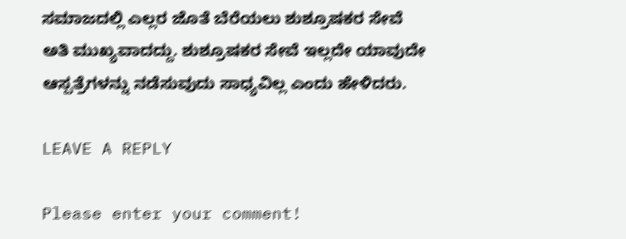ಸಮಾಜದಲ್ಲಿ ಎಲ್ಲರ ಜೊತೆ ಬೆರೆಯಲು ಶುಶ್ರೂಷಕರ ಸೇವೆ ಅತಿ ಮುಖ್ಯವಾದದ್ದು. ಶುಶ್ರೂಷಕರ ಸೇವೆ ಇಲ್ಲದೇ ಯಾವುದೇ ಆಸ್ಪತ್ರೆಗಳನ್ನು ನಡೆಸುವುದು ಸಾಧ್ಯವಿಲ್ಲ ಎಂದು ಹೇಳಿದರು.

LEAVE A REPLY

Please enter your comment!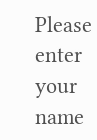Please enter your name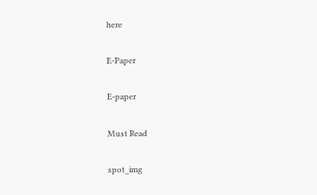here

E-Paper

E-paper

Must Read

spot_img